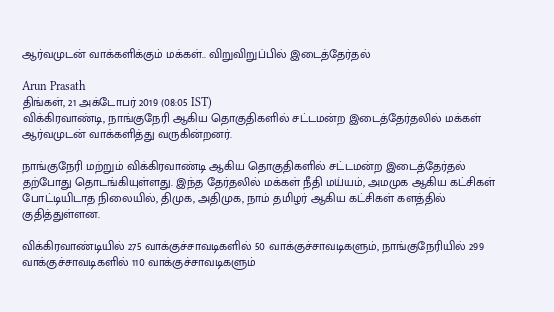ஆர்வமுடன் வாக்களிக்கும் மக்கள்.. விறுவிறுப்பில் இடைத்தேர்தல்

Arun Prasath
திங்கள், 21 அக்டோபர் 2019 (08:05 IST)
விக்கிரவாண்டி, நாங்குநேரி ஆகிய தொகுதிகளில் சட்டமன்ற இடைத்தேர்தலில் மக்கள் ஆர்வமுடன் வாக்களித்து வருகின்றனர்.

நாங்குநேரி மற்றும் விக்கிரவாண்டி ஆகிய தொகுதிகளில் சட்டமன்ற இடைத்தேர்தல் தற்போது தொடங்கியுள்ளது. இந்த தேர்தலில் மக்கள் நீதி மய்யம், அமமுக ஆகிய கட்சிகள் போட்டியிடாத நிலையில், திமுக, அதிமுக, நாம் தமிழர் ஆகிய கட்சிகள் களத்தில் குதித்துள்ளன.

விக்கிரவாண்டியில் 275 வாக்குச்சாவடிகளில் 50 வாக்குச்சாவடிகளும், நாங்குநேரியில் 299 வாக்குச்சாவடிகளில் 110 வாக்குச்சாவடிகளும்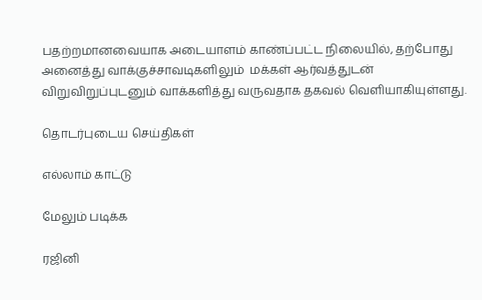பதற்றமானவையாக அடையாளம் காண்ப்பட்ட நிலையில், தற்போது அனைத்து வாக்குச்சாவடிகளிலும்  மக்கள் ஆர்வத்துடன் விறுவிறுப்புடனும் வாக்களித்து வருவதாக தகவல் வெளியாகியுள்ளது.

தொடர்புடைய செய்திகள்

எல்லாம் காட்டு

மேலும் படிக்க

ரஜினி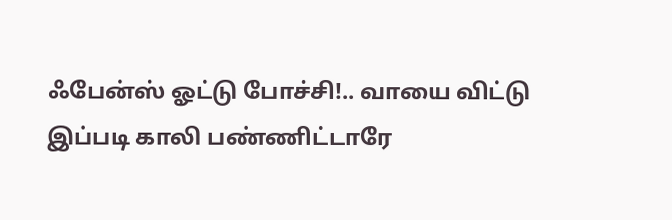ஃபேன்ஸ் ஓட்டு போச்சி!.. வாயை விட்டு இப்படி காலி பண்ணிட்டாரே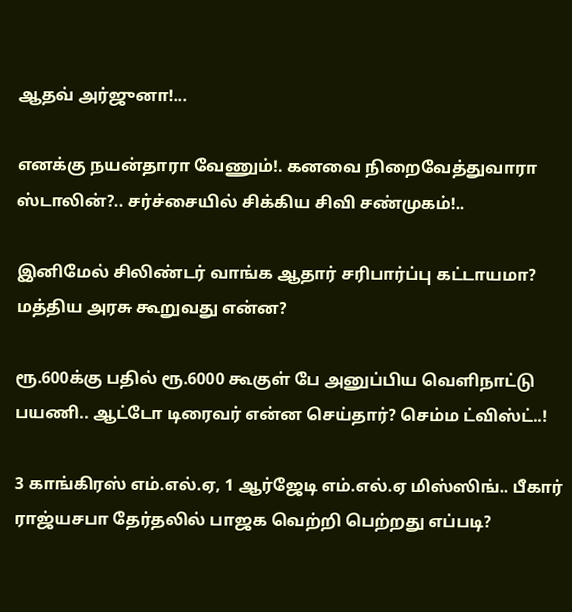ஆதவ் அர்ஜுனா!...

எனக்கு நயன்தாரா வேணும்!. கனவை நிறைவேத்துவாரா ஸ்டாலின்?.. சர்ச்சையில் சிக்கிய சிவி சண்முகம்!..

இனிமேல் சிலிண்டர் வாங்க ஆதார் சரிபார்ப்பு கட்டாயமா? மத்திய அரசு கூறுவது என்ன?

ரூ.600க்கு பதில் ரூ.6000 கூகுள் பே அனுப்பிய வெளிநாட்டு பயணி.. ஆட்டோ டிரைவர் என்ன செய்தார்? செம்ம ட்விஸ்ட்..!

3 காங்கிரஸ் எம்.எல்.ஏ, 1 ஆர்ஜேடி எம்.எல்.ஏ மிஸ்ஸிங்.. பீகார் ராஜ்யசபா தேர்தலில் பாஜக வெற்றி பெற்றது எப்படி?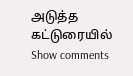அடுத்த கட்டுரையில்
Show comments